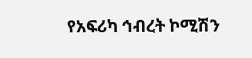የአፍሪካ ኅብረት ኮሚሽን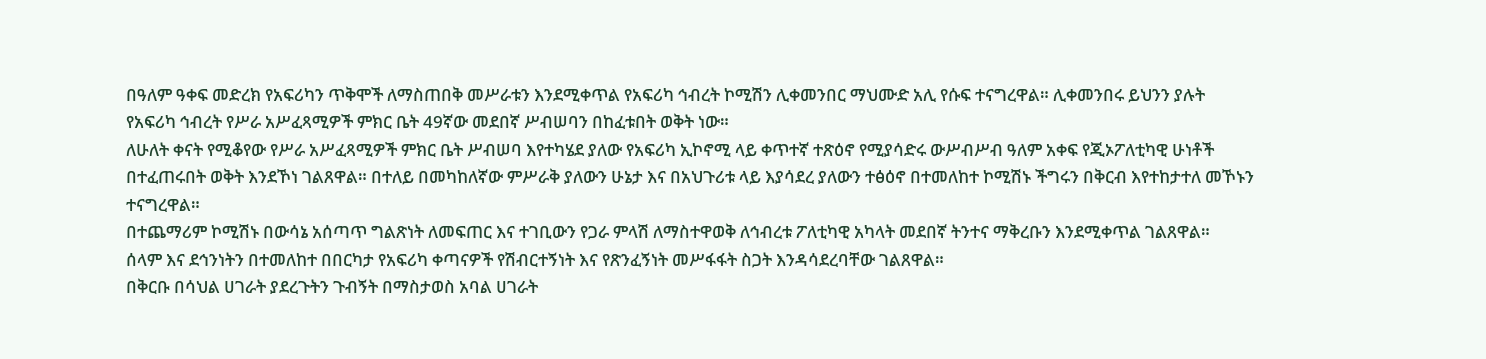በዓለም ዓቀፍ መድረክ የአፍሪካን ጥቅሞች ለማስጠበቅ መሥራቱን እንደሚቀጥል የአፍሪካ ኅብረት ኮሚሽን ሊቀመንበር ማህሙድ አሊ የሱፍ ተናግረዋል። ሊቀመንበሩ ይህንን ያሉት የአፍሪካ ኅብረት የሥራ አሥፈጻሚዎች ምክር ቤት 49ኛው መደበኛ ሥብሠባን በከፈቱበት ወቅት ነው።
ለሁለት ቀናት የሚቆየው የሥራ አሥፈጻሚዎች ምክር ቤት ሥብሠባ እየተካሄደ ያለው የአፍሪካ ኢኮኖሚ ላይ ቀጥተኛ ተጽዕኖ የሚያሳድሩ ውሥብሥብ ዓለም አቀፍ የጂኦፖለቲካዊ ሁነቶች በተፈጠሩበት ወቅት እንደኾነ ገልጸዋል። በተለይ በመካከለኛው ምሥራቅ ያለውን ሁኔታ እና በአህጉሪቱ ላይ እያሳደረ ያለውን ተፅዕኖ በተመለከተ ኮሚሽኑ ችግሩን በቅርብ እየተከታተለ መኾኑን ተናግረዋል።
በተጨማሪም ኮሚሽኑ በውሳኔ አሰጣጥ ግልጽነት ለመፍጠር እና ተገቢውን የጋራ ምላሽ ለማስተዋወቅ ለኅብረቱ ፖለቲካዊ አካላት መደበኛ ትንተና ማቅረቡን እንደሚቀጥል ገልጸዋል።
ሰላም እና ደኅንነትን በተመለከተ በበርካታ የአፍሪካ ቀጣናዎች የሽብርተኝነት እና የጽንፈኝነት መሥፋፋት ስጋት እንዳሳደረባቸው ገልጸዋል።
በቅርቡ በሳህል ሀገራት ያደረጉትን ጉብኝት በማስታወስ አባል ሀገራት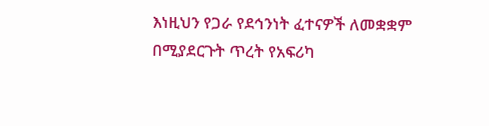እነዚህን የጋራ የደኅንነት ፈተናዎች ለመቋቋም በሚያደርጉት ጥረት የአፍሪካ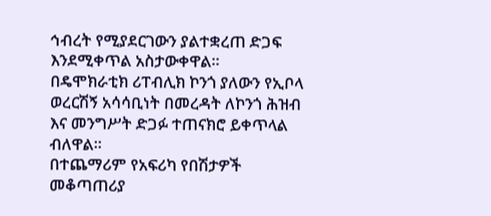ኅብረት የሚያደርገውን ያልተቋረጠ ድጋፍ እንደሚቀጥል አስታውቀዋል።
በዴሞክራቲክ ሪፐብሊክ ኮንጎ ያለውን የኢቦላ ወረርሽኝ አሳሳቢነት በመረዳት ለኮንጎ ሕዝብ እና መንግሥት ድጋፉ ተጠናክሮ ይቀጥላል ብለዋል።
በተጨማሪም የአፍሪካ የበሽታዎች መቆጣጠሪያ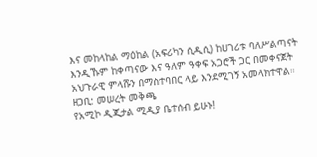እና መከላከል ማዕከል (አፍሪካን ሲዲሲ) ከሀገሪቱ ባለሥልጣናት እንዲኹም ከቀጣናው እና ዓለም ዓቀፍ አጋሮች ጋር በመቀናጀት አህጉራዊ ምላሹን በማስተባበር ላይ እንደሚገኝ አመላክተዋል።
ዘጋቢ: መሠረት መቅጫ
የአሚኮ ዲጂታል ሚዲያ ቤተሰብ ይሁኑ!